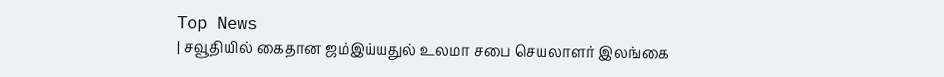Top News
| சவூதியில் கைதான ஜம்இய்யதுல் உலமா சபை செயலாளர் இலங்கை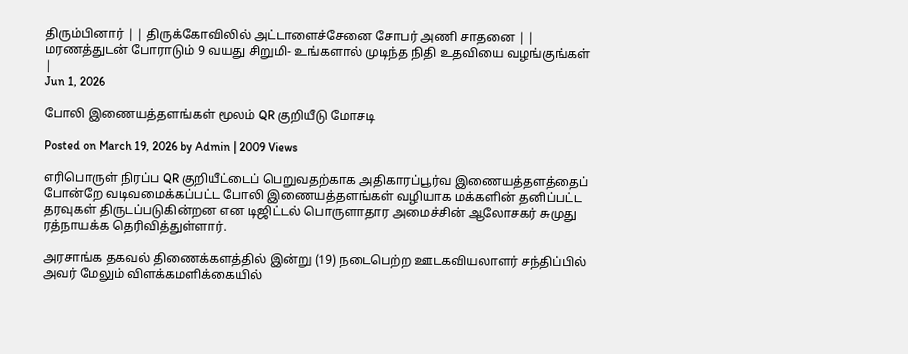திரும்பினார் | | திருக்கோவிலில் அட்டாளைச்சேனை சோபர் அணி சாதனை | | மரணத்துடன் போராடும் 9 வயது சிறுமி- உங்களால் முடிந்த நிதி உதவியை வழங்குங்கள் |
Jun 1, 2026

போலி இணையத்தளங்கள் மூலம் QR குறியீடு மோசடி

Posted on March 19, 2026 by Admin | 2009 Views

எரிபொருள் நிரப்ப QR குறியீட்டைப் பெறுவதற்காக அதிகாரப்பூர்வ இணையத்தளத்தைப் போன்றே வடிவமைக்கப்பட்ட போலி இணையத்தளங்கள் வழியாக மக்களின் தனிப்பட்ட தரவுகள் திருடப்படுகின்றன என டிஜிட்டல் பொருளாதார அமைச்சின் ஆலோசகர் சுமுது ரத்நாயக்க தெரிவித்துள்ளார்.

அரசாங்க தகவல் திணைக்களத்தில் இன்று (19) நடைபெற்ற ஊடகவியலாளர் சந்திப்பில் அவர் மேலும் விளக்கமளிக்கையில்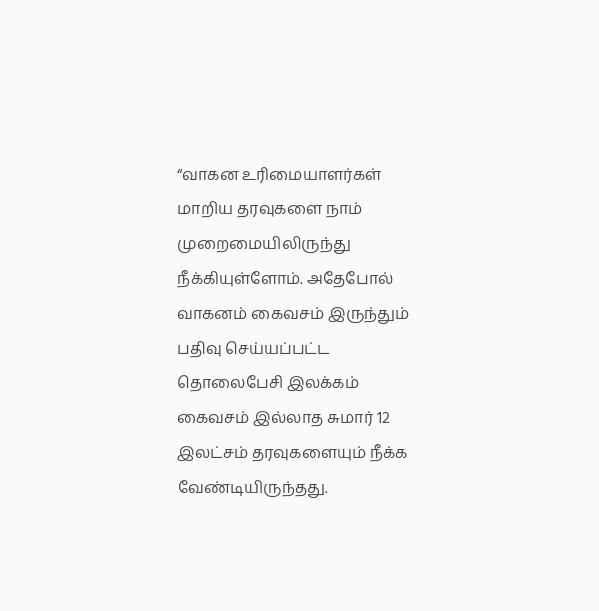“வாகன உரிமையாளர்கள் மாறிய தரவுகளை நாம் முறைமையிலிருந்து நீக்கியுள்ளோம். அதேபோல் வாகனம் கைவசம் இருந்தும் பதிவு செய்யப்பட்ட தொலைபேசி இலக்கம் கைவசம் இல்லாத சுமார் 12 இலட்சம் தரவுகளையும் நீக்க வேண்டியிருந்தது.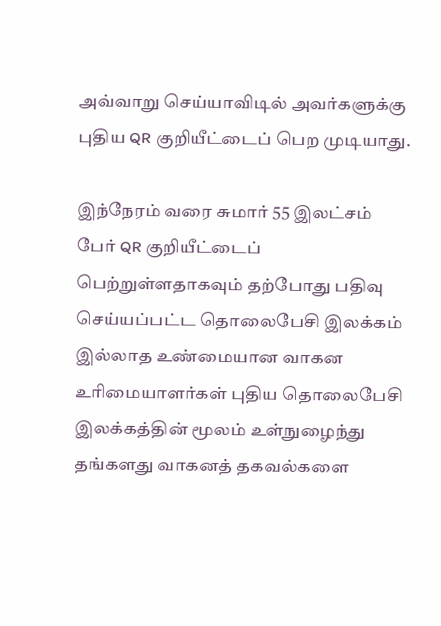அவ்வாறு செய்யாவிடில் அவர்களுக்கு புதிய QR குறியீட்டைப் பெற முடியாது.

இந்நேரம் வரை சுமார் 55 இலட்சம் பேர் QR குறியீட்டைப் பெற்றுள்ளதாகவும் தற்போது பதிவு செய்யப்பட்ட தொலைபேசி இலக்கம் இல்லாத உண்மையான வாகன உரிமையாளர்கள் புதிய தொலைபேசி இலக்கத்தின் மூலம் உள்நுழைந்து தங்களது வாகனத் தகவல்களை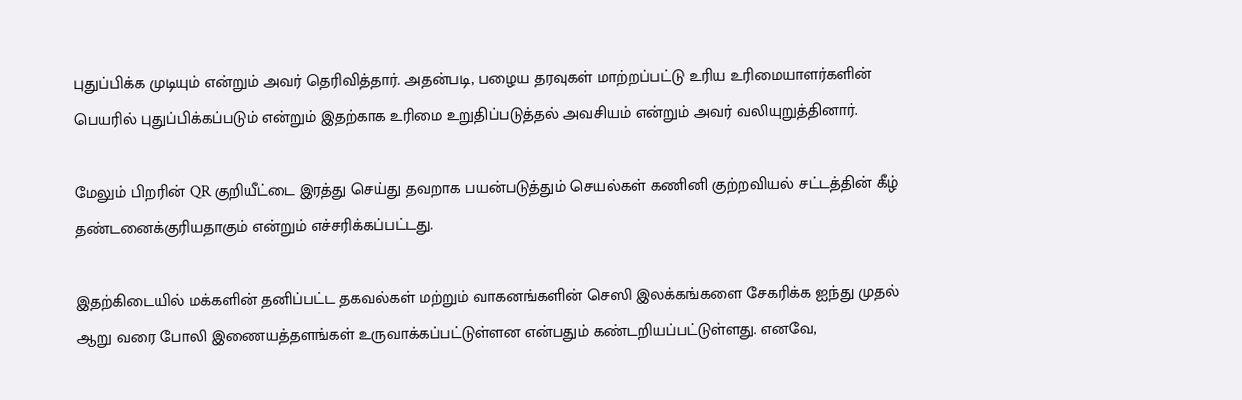புதுப்பிக்க முடியும் என்றும் அவர் தெரிவித்தார். அதன்படி, பழைய தரவுகள் மாற்றப்பட்டு உரிய உரிமையாளர்களின் பெயரில் புதுப்பிக்கப்படும் என்றும் இதற்காக உரிமை உறுதிப்படுத்தல் அவசியம் என்றும் அவர் வலியுறுத்தினார்.

மேலும் பிறரின் QR குறியீட்டை இரத்து செய்து தவறாக பயன்படுத்தும் செயல்கள் கணினி குற்றவியல் சட்டத்தின் கீழ் தண்டனைக்குரியதாகும் என்றும் எச்சரிக்கப்பட்டது.

இதற்கிடையில் மக்களின் தனிப்பட்ட தகவல்கள் மற்றும் வாகனங்களின் செஸி இலக்கங்களை சேகரிக்க ஐந்து முதல் ஆறு வரை போலி இணையத்தளங்கள் உருவாக்கப்பட்டுள்ளன என்பதும் கண்டறியப்பட்டுள்ளது. எனவே,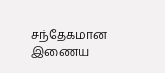சந்தேகமான இணைய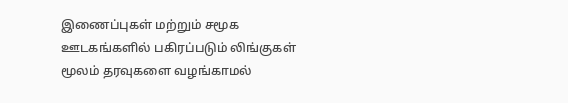இணைப்புகள் மற்றும் சமூக ஊடகங்களில் பகிரப்படும் லிங்குகள் மூலம் தரவுகளை வழங்காமல்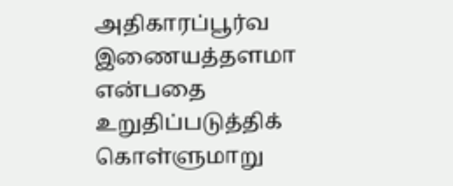அதிகாரப்பூர்வ இணையத்தளமா என்பதை உறுதிப்படுத்திக் கொள்ளுமாறு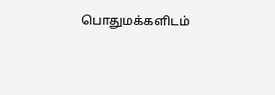பொதுமக்களிடம்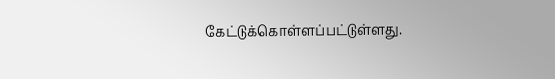கேட்டுக்கொள்ளப்பட்டுள்ளது.